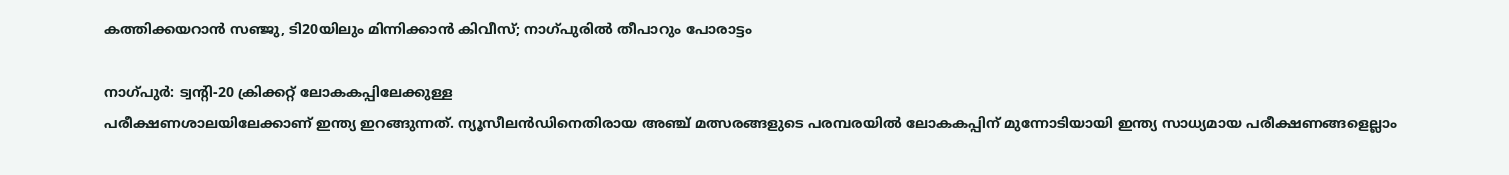കത്തിക്കയറാന്‍ സഞ്ജു, ടി20യിലും മിന്നിക്കാന്‍ കിവീസ്; നാഗ്പുരില്‍ തീപാറും പോരാട്ടം

നാഗ്പുര്‍: ട്വന്റി-20 ക്രിക്കറ്റ് ലോകകപ്പിലേക്കുള്ള
പരീക്ഷണശാലയിലേക്കാണ് ഇന്ത്യ ഇറങ്ങുന്നത്. ന്യൂസീലന്‍ഡിനെതിരായ അഞ്ച് മത്സരങ്ങളുടെ പരമ്പരയില്‍ ലോകകപ്പിന് മുന്നോടിയായി ഇന്ത്യ സാധ്യമായ പരീക്ഷണങ്ങളെല്ലാം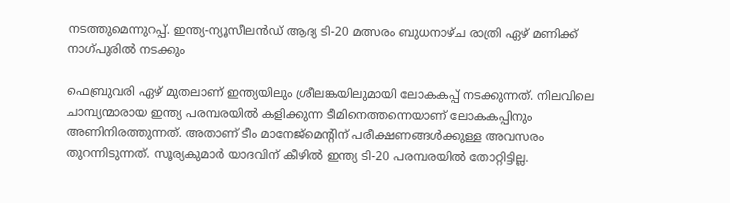നടത്തുമെന്നുറപ്പ്. ഇന്ത്യ-ന്യൂസീലന്‍ഡ് ആദ്യ ടി-20 മത്സരം ബുധനാഴ്ച രാത്രി ഏഴ് മണിക്ക് നാഗ്പുരില്‍ നടക്കും

ഫെബ്രുവരി ഏഴ് മുതലാണ് ഇന്ത്യയിലും ശ്രീലങ്കയിലുമായി ലോകകപ്പ് നടക്കുന്നത്. നിലവിലെ ചാമ്പ്യന്മാരായ ഇന്ത്യ പരമ്പരയില്‍ കളിക്കുന്ന ടീമിനെത്തന്നെയാണ് ലോകകപ്പിനും അണിനിരത്തുന്നത്. അതാണ് ടീം മാനേജ്‌മെന്റിന് പരീക്ഷണങ്ങള്‍ക്കുള്ള അവസരം തുറന്നിടുന്നത്. സൂര്യകുമാര്‍ യാദവിന് കീഴില്‍ ഇന്ത്യ ടി-20 പരമ്പരയില്‍ തോറ്റിട്ടില്ല.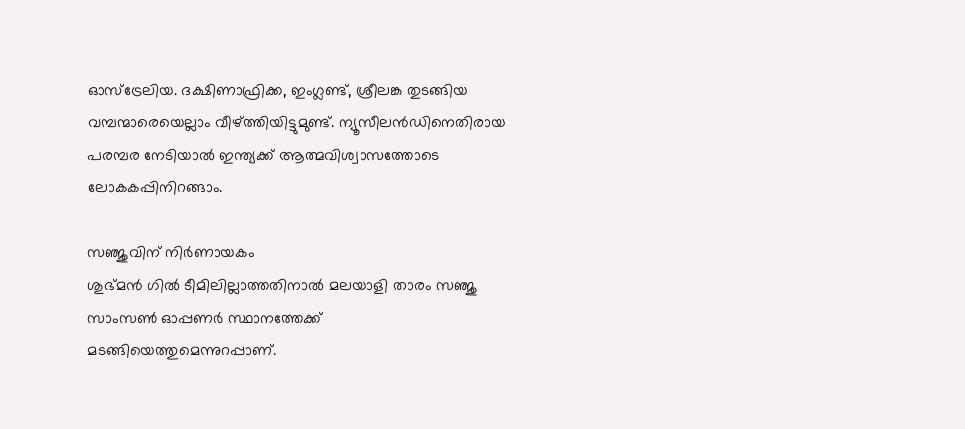ഓസ്‌ട്രേലിയ. ദക്ഷിണാഫ്രിക്ക, ഇംഗ്ലണ്ട്, ശ്രീലങ്ക തുടങ്ങിയ വമ്പന്മാരെയെല്ലാം വീഴ്ത്തിയിട്ടുമുണ്ട്. ന്യൂസീലന്‍ഡിനെതിരായ പരമ്പര നേടിയാല്‍ ഇന്ത്യക്ക് ആത്മവിശ്വാസത്തോടെ ലോകകപ്പിനിറങ്ങാം.

സഞ്ജുവിന് നിര്‍ണായകം
ശുഭ്മന്‍ ഗില്‍ ടീമിലില്ലാത്തതിനാല്‍ മലയാളി താരം സഞ്ജു സാംസണ്‍ ഓപ്പണര്‍ സ്ഥാനത്തേക്ക് മടങ്ങിയെത്തുമെന്നുറപ്പാണ്.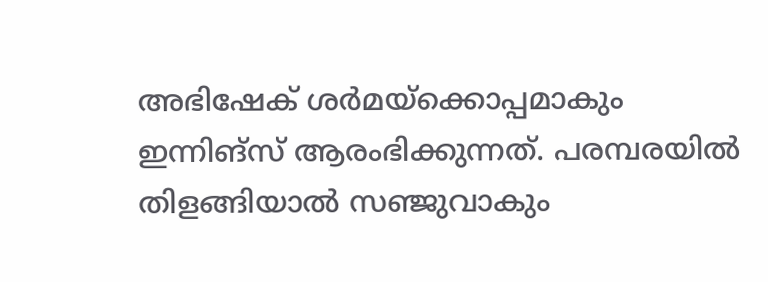അഭിഷേക് ശര്‍മയ്‌ക്കൊപ്പമാകും ഇന്നിങ്‌സ് ആരംഭിക്കുന്നത്. പരമ്പരയില്‍ തിളങ്ങിയാല്‍ സഞ്ജുവാകും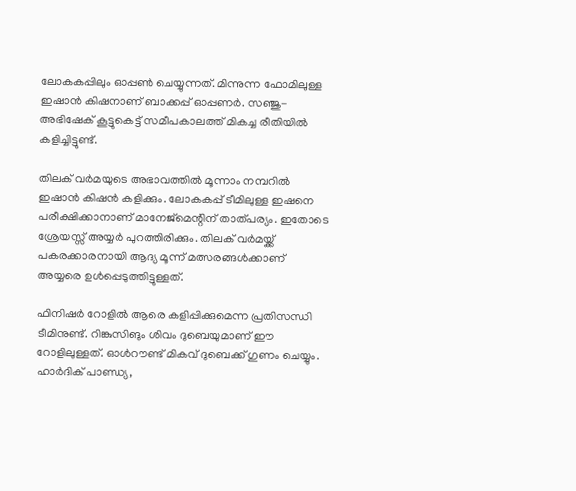ലോകകപ്പിലും ഓപ്പണ്‍ ചെയ്യുന്നത്. മിന്നുന്ന ഫോമിലുള്ള ഇഷാന്‍ കിഷനാണ് ബാക്കപ്പ് ഓപ്പണര്‍. സഞ്ജു-അഭിഷേക് കൂട്ടുകെട്ട് സമീപകാലത്ത് മികച്ച രീതിയില്‍ കളിച്ചിട്ടുണ്ട്.

തിലക് വര്‍മയുടെ അഭാവത്തില്‍ മൂന്നാം നമ്പറില്‍ ഇഷാന്‍ കിഷന്‍ കളിക്കും. ലോകകപ്പ് ടീമിലുള്ള ഇഷനെ പരീക്ഷിക്കാനാണ് മാനേജ്മെന്റിന് താത്പര്യം. ഇതോടെ ശ്രേയസ്സ് അയ്യര്‍ പുറത്തിരിക്കും. തിലക് വര്‍മയ്ക്ക് പകരക്കാരനായി ആദ്യ മൂന്ന് മത്സരങ്ങള്‍ക്കാണ് അയ്യരെ ഉള്‍പ്പെടുത്തിട്ടുള്ളത്.

ഫിനിഷര്‍ റോളില്‍ ആരെ കളിപ്പിക്കുമെന്ന പ്രതിസന്ധി ടീമിനുണ്ട്. റിങ്കുസിങും ശിവം ദുബെയുമാണ് ഈ റോളിലുള്ളത്. ഓള്‍റൗണ്ട് മികവ് ദുബെക്ക് ഗുണം ചെയ്യും. ഹാര്‍ദിക് പാണ്ഡ്യ,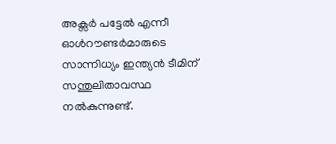അക്സര്‍ പട്ടേല്‍ എന്നീ ഓള്‍റൗണ്ടര്‍മാരുടെ സാന്നിധ്യം ഇന്ത്യന്‍ ടീമിന് സന്തുലിതാവസ്ഥ നല്‍കുന്നുണ്ട്.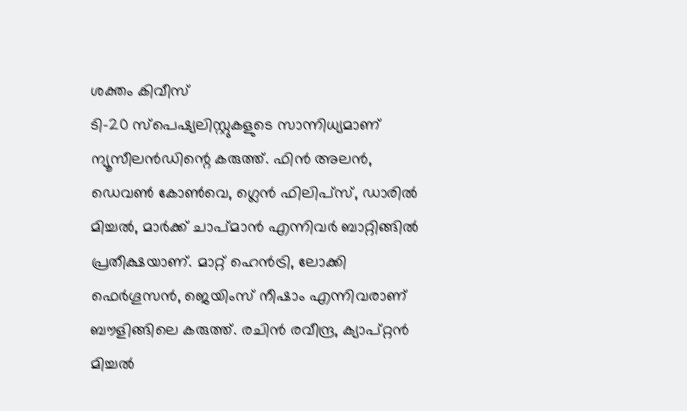ശക്തം കിവീസ്
ടി-20 സ്‌പെഷ്യലിസ്റ്റുകളുടെ സാന്നിധ്യമാണ് ന്യൂസീലന്‍ഡിന്റെ കരുത്ത്. ഫിന്‍ അലന്‍, ഡെവണ്‍ കോണ്‍വെ, ഗ്ലെന്‍ ഫിലിപ്സ്, ഡാരില്‍ മിച്ചല്‍, മാര്‍ക്ക് ചാപ്മാന്‍ എന്നിവര്‍ ബാറ്റിങ്ങില്‍ പ്രതീക്ഷയാണ്. മാറ്റ് ഹെന്‍ട്രി, ലോക്കി ഫെര്‍ഗൂസന്‍, ജെയിംസ് നീഷാം എന്നിവരാണ് ബൗളിങ്ങിലെ കരുത്ത്. രചിന്‍ രവീന്ദ്ര, ക്യാപ്റ്റന്‍ മിച്ചല്‍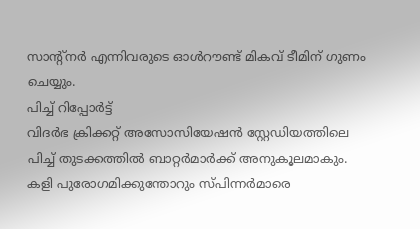സാന്റ്‌നര്‍ എന്നിവരുടെ ഓള്‍റൗണ്ട് മികവ് ടീമിന് ഗുണം ചെയ്യും.
പിച്ച് റിപ്പോര്‍ട്ട്
വിദര്‍ഭ ക്രിക്കറ്റ് അസോസിയേഷന്‍ സ്റ്റേഡിയത്തിലെ പിച്ച് തുടക്കത്തില്‍ ബാറ്റര്‍മാര്‍ക്ക് അനുകൂലമാകും. കളി പുരോഗമിക്കുന്തോറും സ്പിന്നര്‍മാരെ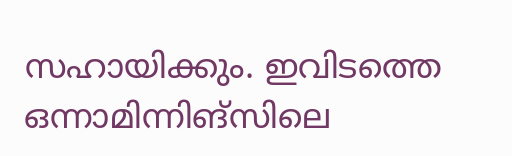സഹായിക്കും. ഇവിടത്തെ ഒന്നാമിന്നിങ്‌സിലെ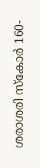ശരാശരി സ്‌കോര്‍ 160-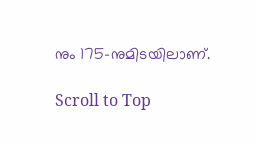നും 175-നുമിടയിലാണ്.

Scroll to Top